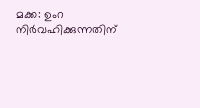മക്ക: ഉംറ നിർവഹിക്കുന്നതിന്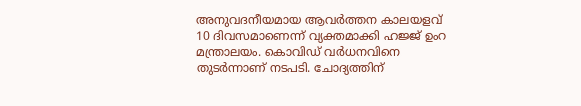അനുവദനീയമായ ആവർത്തന കാലയളവ് 10 ദിവസമാണെന്ന് വ്യക്തമാക്കി ഹജ്ജ് ഉംറ മന്ത്രാലയം. കൊവിഡ് വർധനവിനെ തുടർന്നാണ് നടപടി. ചോദ്യത്തിന്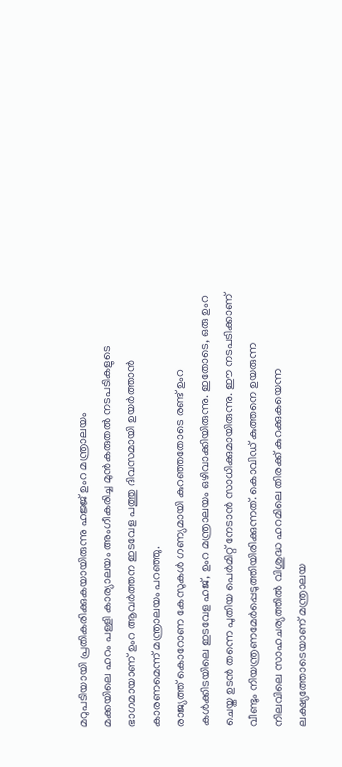മറുപടിയായി പ്രതികരിക്കുകയായിരുന്നു ഹജ്ജ് ഉംറ മന്ത്രാലയം
മക്കയിലെ ഹറം പള്ളി കാര്യാലയം അംഗീകരിച്ച മുൻകരുതൽ നടപടികളുടെ ഭാഗമായാണ് ഉംറ ആവർത്തന ഇടവേള പത്തു ദിവസമായി ഉയർത്താൻ കാരണമെന്ന് മന്ത്രാലയം പറഞ്ഞു.
രാജ്യത്ത് കൊറോണ കേസുകൾ ഗണ്യമായി കുറഞ്ഞതോടെ രണ്ട് ഉംറ കൾക്കിടയിലെ ഇടവേള ഹജ്, ഉംറ മന്ത്രാലയം ഒഴിവാക്കിയിരുന്നു. ഇതോടെ, ഒരു ഉംറ ചെയ്ത ഉടൻ തന്നെ പുതിയ പെർമിറ്റ് നേടാൻ സാധിക്കുമായിരുന്നു. ഈ നടപടിക്കാണ് വീണ്ടും നിയന്ത്രണമേർപ്പെടുത്തിയിരിക്കുന്നത്. കൊവിഡ് കുത്തനെ ഉയരുന്ന നിലവിലെ സാഹചര്യത്തിൽ വിശുദ്ധ ഹറമിലെ തിരക്ക് കുറക്കുകയെന്ന ലക്ഷ്യത്തോടെയാണ് മന്ത്രാലയ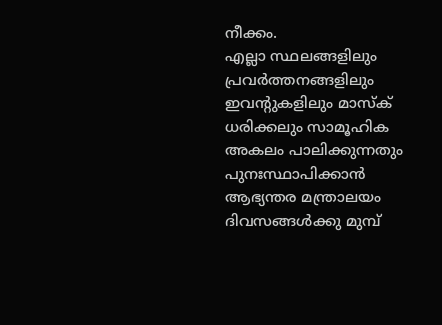നീക്കം.
എല്ലാ സ്ഥലങ്ങളിലും പ്രവർത്തനങ്ങളിലും ഇവന്റുകളിലും മാസ്ക് ധരിക്കലും സാമൂഹിക അകലം പാലിക്കുന്നതും പുനഃസ്ഥാപിക്കാൻ ആഭ്യന്തര മന്ത്രാലയം ദിവസങ്ങൾക്കു മുമ്പ്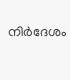നിർദേശം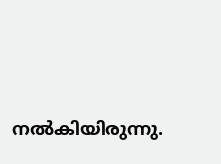നൽകിയിരുന്നു.